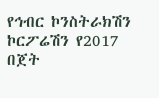የኅብር ኮንስትራክሽን ኮርፖሬሽን የ2017 በጀት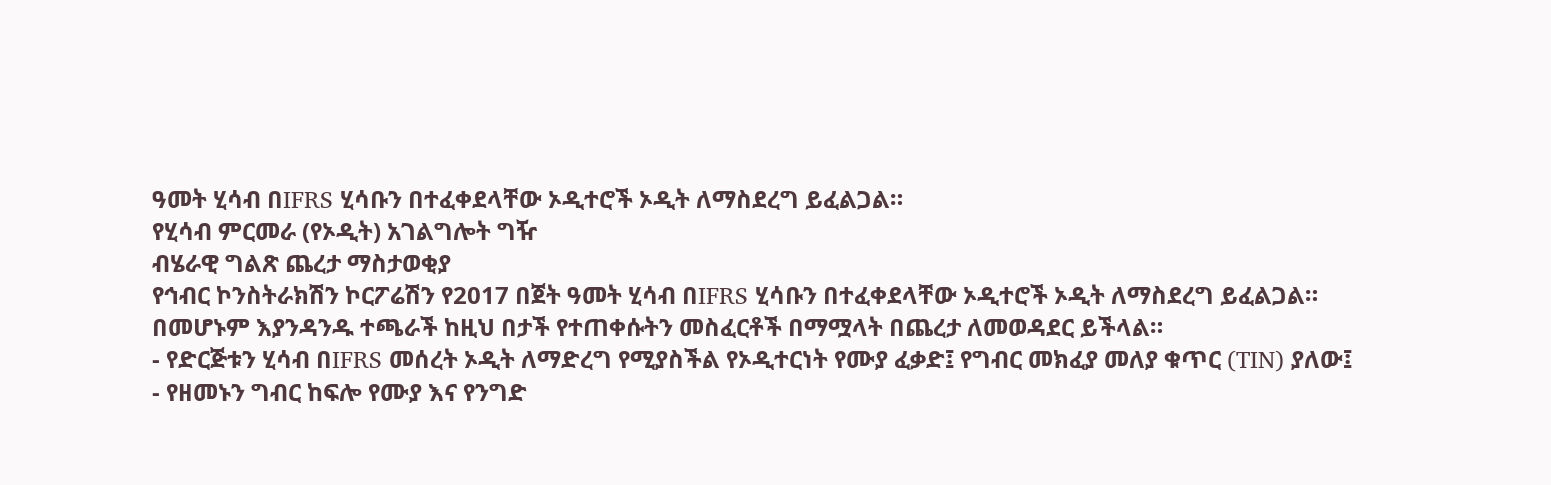ዓመት ሂሳብ በIFRS ሂሳቡን በተፈቀደላቸው ኦዲተሮች ኦዲት ለማስደረግ ይፈልጋል።
የሂሳብ ምርመራ (የኦዲት) አገልግሎት ግዥ
ብሄራዊ ግልጽ ጨረታ ማስታወቂያ
የኅብር ኮንስትራክሽን ኮርፖሬሽን የ2017 በጀት ዓመት ሂሳብ በIFRS ሂሳቡን በተፈቀደላቸው ኦዲተሮች ኦዲት ለማስደረግ ይፈልጋል። በመሆኑም እያንዳንዱ ተጫራች ከዚህ በታች የተጠቀሱትን መስፈርቶች በማሟላት በጨረታ ለመወዳደር ይችላል።
- የድርጅቱን ሂሳብ በIFRS መሰረት ኦዲት ለማድረግ የሚያስችል የኦዲተርነት የሙያ ፈቃድ፤ የግብር መክፈያ መለያ ቁጥር (TIN) ያለው፤
- የዘመኑን ግብር ከፍሎ የሙያ እና የንግድ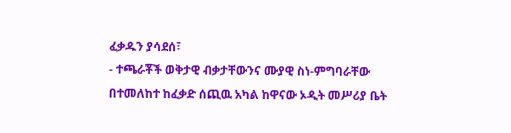ፈቃዱን ያሳደሰ፣
- ተጫራቾች ወቅታዊ ብቃታቸውንና ሙያዊ ስነ-ምግባራቸው በተመለከተ ከፈቃድ ሰጪዉ አካል ከዋናው ኦዲት መሥሪያ ቤት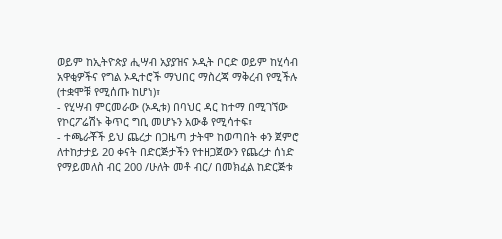ወይም ከኢትዮጵያ ሒሣብ አያያዝና ኦዲት ቦርድ ወይም ከሂሳብ አዋቂዎችና የግል ኦዲተሮች ማህበር ማስረጃ ማቅረብ የሚችሉ (ተቋሞቹ የሚሰጡ ከሆነ)፣
- የሂሣብ ምርመራው (ኦዲቱ) በባህር ዳር ከተማ በሚገኘው የኮርፖሬሽኑ ቅጥር ግቢ መሆኑን አውቆ የሚሳተፍ፣
- ተጫራቾች ይህ ጨረታ በጋዜጣ ታትሞ ከወጣበት ቀን ጀምሮ ለተከታታይ 20 ቀናት በድርጅታችን የተዘጋጀውን የጨረታ ሰነድ የማይመለስ ብር 200 /ሁለት መቶ ብር/ በመክፈል ከድርጅቱ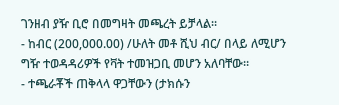ገንዘብ ያዥ ቢሮ በመግዛት መጫረት ይቻላል።
- ከብር (200,000.00) /ሁለት መቶ ሺህ ብር/ በላይ ለሚሆን ግዥ ተወዳዳሪዎች የቫት ተመዝጋቢ መሆን አለባቸው።
- ተጫራቾች ጠቅላላ ዋጋቸውን (ታክሱን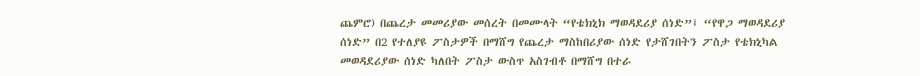ጨምሮ) በጨረታ መመሪያው መሰረት በመሙላት “የቴክኒክ ማወዳደሪያ ሰነድ”፤ “የዋጋ ማወዳደሪያ ሰነድ” በ2 የተለያዩ ፖስታዎች በማሸግ የጨረታ ማስከበሪያው ሰነድ የታሸገበትን ፖስታ የቴክኒካል መወዳደሪያው ሰነድ ካለበት ፖስታ ውስጥ አስገብቶ በማሸግ በተራ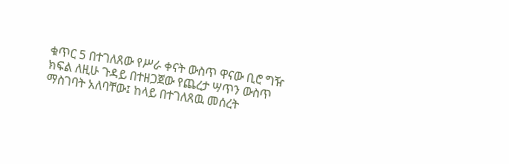ቁጥር 5 በተገለጸው የሥራ ቀናት ውስጥ ዋናው ቢሮ ግዥ ክፍል ለዚሁ ጉዳይ በተዘጋጀው የጨረታ ሣጥን ውስጥ ማስገባት አለባቸው፤ ከላይ በተገለጸዉ መሰረት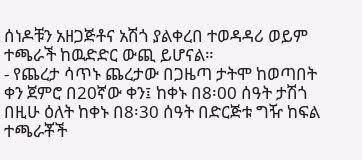ሰነዶቹን አዘጋጅቶና አሽጎ ያልቀረበ ተወዳዳሪ ወይም ተጫራች ከዉድድር ውጪ ይሆናል።
- የጨረታ ሳጥኑ ጨረታው በጋዜጣ ታትሞ ከወጣበት ቀን ጀምሮ በ20ኛው ቀን፤ ከቀኑ በ8፡00 ሰዓት ታሽጎ በዚሁ ዕለት ከቀኑ በ8፡30 ሰዓት በድርጅቱ ግዥ ከፍል ተጫራቾች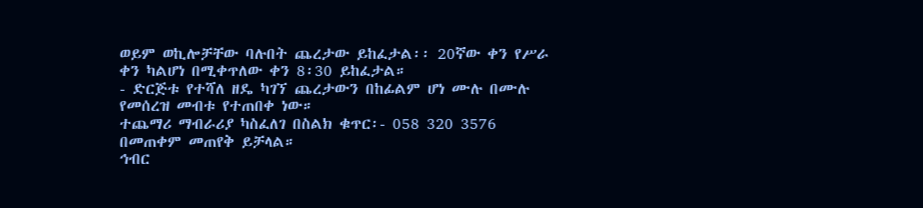ወይም ወኪሎቻቸው ባሉበት ጨረታው ይከፈታል፡፡ 20ኛው ቀን የሥራ ቀን ካልሆነ በሚቀጥለው ቀን 8፡30 ይከፈታል።
- ድርጅቱ የተሻለ ዘዴ ካገኘ ጨረታውን በከፊልም ሆነ ሙሉ በሙሉ የመሰረዝ መብቱ የተጠበቀ ነው።
ተጨማሪ ማብራሪያ ካስፈለገ በስልክ ቁጥር፡- 058 320 3576 በመጠቀም መጠየቅ ይቻላል።
ኅብር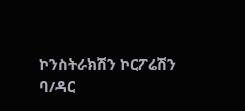ኮንስትራክሽን ኮርፖሬሽን
ባ/ዳር